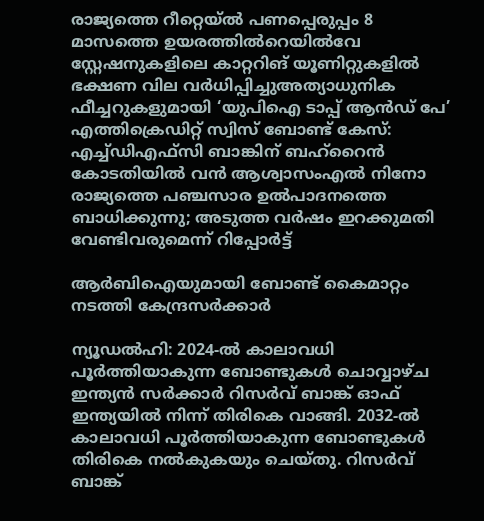രാജ്യത്തെ റീറ്റെയ്ൽ പണപ്പെരുപ്പം 8 മാസത്തെ ഉയരത്തിൽറെയിൽവേ സ്റ്റേഷനുകളിലെ കാറ്ററിങ് യൂണിറ്റുകളിൽ ഭക്ഷണ വില വർധിപ്പിച്ചുഅത്യാധുനിക ഫീച്ചറുകളുമായി ‘യുപിഐ ടാപ്പ് ആൻഡ് പേ’ എത്തിക്രെഡിറ്റ് സ്വിസ് ബോണ്ട് കേസ്: എച്ച്ഡിഎഫ്സി ബാങ്കിന് ബഹ്‌റൈൻ കോടതിയിൽ വൻ ആശ്വാസംഎൽ നിനോ രാജ്യത്തെ പഞ്ചസാര ഉൽപാദനത്തെ ബാധിക്കുന്നു; അടുത്ത വർഷം ഇറക്കുമതി വേണ്ടിവരുമെന്ന് റിപ്പോർട്ട്

ആര്‍ബിഐയുമായി ബോണ്ട് കൈമാറ്റം നടത്തി കേന്ദ്രസര്‍ക്കാര്‍

ന്യൂഡല്‍ഹി: 2024-ല്‍ കാലാവധി പൂര്‍ത്തിയാകുന്ന ബോണ്ടുകള്‍ ചൊവ്വാഴ്ച ഇന്ത്യന്‍ സര്‍ക്കാര്‍ റിസര്‍വ് ബാങ്ക് ഓഫ് ഇന്ത്യയില്‍ നിന്ന് തിരികെ വാങ്ങി. 2032-ല്‍ കാലാവധി പൂര്‍ത്തിയാകുന്ന ബോണ്ടുകള്‍ തിരികെ നല്‍കുകയും ചെയ്തു. റിസര്‍വ് ബാങ്ക്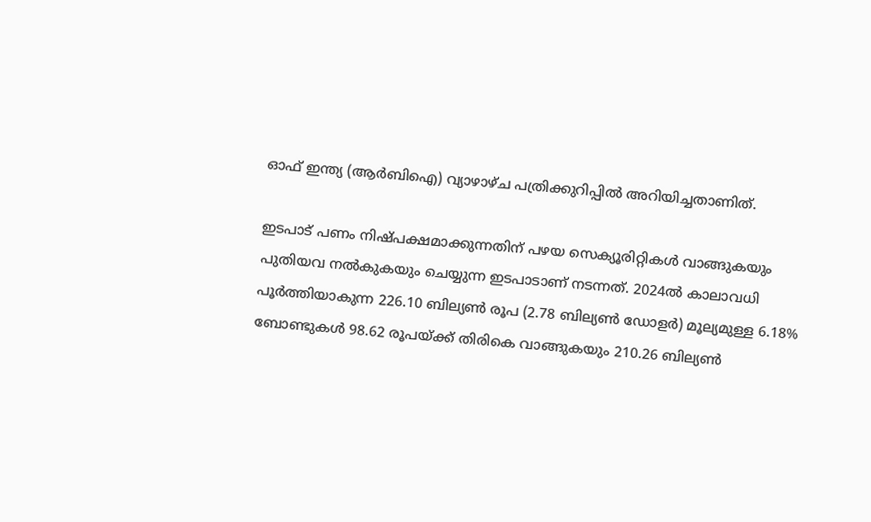ഓഫ് ഇന്ത്യ (ആര്‍ബിഐ) വ്യാഴാഴ്ച പത്രിക്കുറിപ്പില്‍ അറിയിച്ചതാണിത്.

ഇടപാട് പണം നിഷ്പക്ഷമാക്കുന്നതിന് പഴയ സെക്യൂരിറ്റികള്‍ വാങ്ങുകയും പുതിയവ നല്‍കുകയും ചെയ്യുന്ന ഇടപാടാണ് നടന്നത്. 2024ല്‍ കാലാവധി പൂര്‍ത്തിയാകുന്ന 226.10 ബില്യണ്‍ രൂപ (2.78 ബില്യണ്‍ ഡോളര്‍) മൂല്യമുള്ള 6.18% ബോണ്ടുകള്‍ 98.62 രൂപയ്ക്ക് തിരികെ വാങ്ങുകയും 210.26 ബില്യണ്‍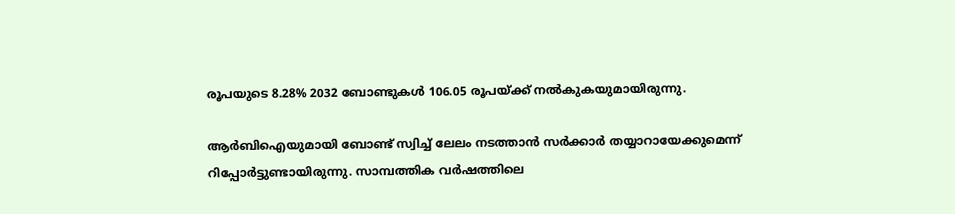രൂപയുടെ 8.28% 2032 ബോണ്ടുകള്‍ 106.05 രൂപയ്ക്ക് നല്‍കുകയുമായിരുന്നു.

ആര്‍ബിഐയുമായി ബോണ്ട് സ്വിച്ച് ലേലം നടത്താന്‍ സര്‍ക്കാര്‍ തയ്യാറായേക്കുമെന്ന് റിപ്പോര്‍ട്ടുണ്ടായിരുന്നു. സാമ്പത്തിക വര്‍ഷത്തിലെ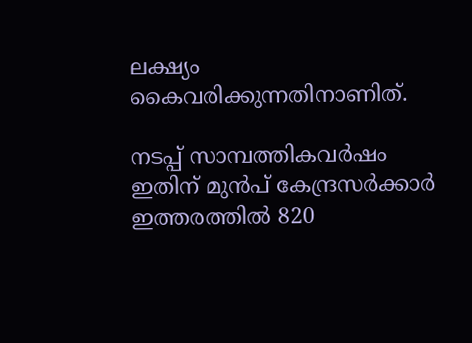ലക്ഷ്യം കൈവരിക്കുന്നതിനാണിത്.

നടപ്പ് സാമ്പത്തികവര്‍ഷം ഇതിന് മുന്‍പ് കേന്ദ്രസര്‍ക്കാര്‍ ഇത്തരത്തില്‍ 820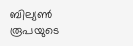ബില്യണ്‍ രൂപയുടെ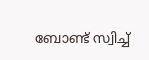ബോണ്ട് സ്വിച്ച്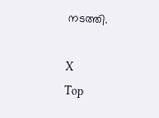നടത്തി.

X
Top